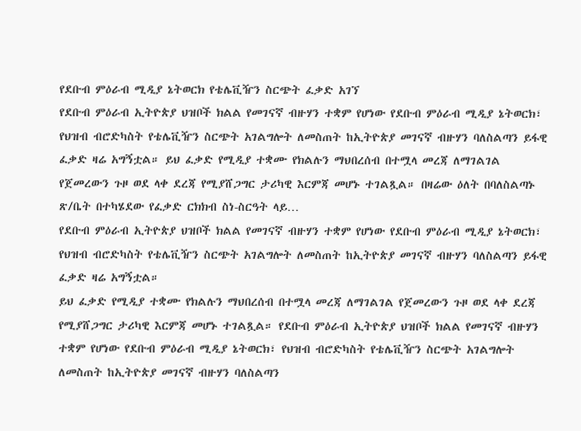የደቡብ ምዕራብ ሚዲያ ኔትወርክ የቴሌቪዥን ስርጭት ፈቃድ አገኘ
የደቡብ ምዕራብ ኢትዮጵያ ህዝቦች ክልል የመገናኛ ብዙሃን ተቋም የሆነው የደቡብ ምዕራብ ሚዲያ ኔትወርክ፣ የህዝብ ብሮድካስት የቴሌቪዥን ስርጭት አገልግሎት ለመስጠት ከኢትዮጵያ መገናኛ ብዙሃን ባለስልጣን ይፋዊ ፈቃድ ዛሬ አግኝቷል። ይህ ፈቃድ የሚዲያ ተቋሙ የክልሉን ማህበረሰብ በተሟላ መረጃ ለማገልገል የጀመረውን ጉዞ ወደ ላቀ ደረጃ የሚያሸጋግር ታሪካዊ እርምጃ መሆኑ ተገልጿል። በዛሬው ዕለት በባለስልጣኑ ጽ/ቤት በተካሄደው የፈቃድ ርክክብ ስነ-ስርዓት ላይ…
የደቡብ ምዕራብ ኢትዮጵያ ህዝቦች ክልል የመገናኛ ብዙሃን ተቋም የሆነው የደቡብ ምዕራብ ሚዲያ ኔትወርክ፣ የህዝብ ብሮድካስት የቴሌቪዥን ስርጭት አገልግሎት ለመስጠት ከኢትዮጵያ መገናኛ ብዙሃን ባለስልጣን ይፋዊ ፈቃድ ዛሬ አግኝቷል።
ይህ ፈቃድ የሚዲያ ተቋሙ የክልሉን ማህበረሰብ በተሟላ መረጃ ለማገልገል የጀመረውን ጉዞ ወደ ላቀ ደረጃ የሚያሸጋግር ታሪካዊ እርምጃ መሆኑ ተገልጿል። የደቡብ ምዕራብ ኢትዮጵያ ህዝቦች ክልል የመገናኛ ብዙሃን ተቋም የሆነው የደቡብ ምዕራብ ሚዲያ ኔትወርክ፣ የህዝብ ብሮድካስት የቴሌቪዥን ስርጭት አገልግሎት ለመስጠት ከኢትዮጵያ መገናኛ ብዙሃን ባለስልጣን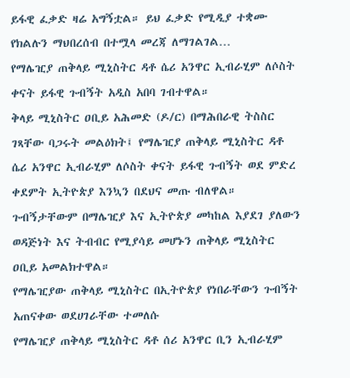ይፋዊ ፈቃድ ዛሬ አግኝቷል። ይህ ፈቃድ የሚዲያ ተቋሙ የክልሉን ማህበረሰብ በተሟላ መረጃ ለማገልገል…
የማሌዢያ ጠቅላይ ሚኒስትር ዳቶ ሴሪ አንዋር ኢብራሂም ለሶስት ቀናት ይፋዊ ጉብኝት አዲስ አበባ ገብተዋል።
ቅላይ ሚኒስትር ዐቢይ አሕመድ (ዶ/ር) በማሕበራዊ ትስስር ገጻቸው ባጋሩት መልዕክት፤ የማሌዢያ ጠቅላይ ሚኒስትር ዳቶ ሴሪ አንዋር ኢብራሂም ለሶስት ቀናት ይፋዊ ጉብኝት ወደ ምድረ ቀደምት ኢትዮጵያ እንኳን በደህና መጡ ብለዋል። ጉብኝታቸውም በማሌዢያ እና ኢትዮጵያ መካከል እያደገ ያለውን ወዳጅነት እና ትብብር የሚያሳይ መሆኑን ጠቅላይ ሚኒስትር ዐቢይ አመልክተዋል።
የማሌዢያው ጠቅላይ ሚኒስትር በኢትዮጵያ የነበራቸውን ጉብኝት አጠናቀው ወደሀገራቸው ተመለሱ
የማሌዢያ ጠቅላይ ሚኒስትር ዳቶ ሰሪ አንዋር ቢን ኢብራሂም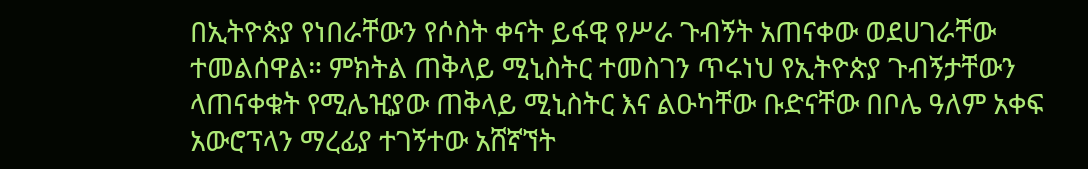በኢትዮጵያ የነበራቸውን የሶስት ቀናት ይፋዊ የሥራ ጉብኝት አጠናቀው ወደሀገራቸው ተመልሰዋል። ምክትል ጠቅላይ ሚኒስትር ተመስገን ጥሩነህ የኢትዮጵያ ጉብኝታቸውን ላጠናቀቁት የሚሌዢያው ጠቅላይ ሚኒስትር እና ልዑካቸው ቡድናቸው በቦሌ ዓለም አቀፍ አውሮፕላን ማረፊያ ተገኝተው አሸኛኘት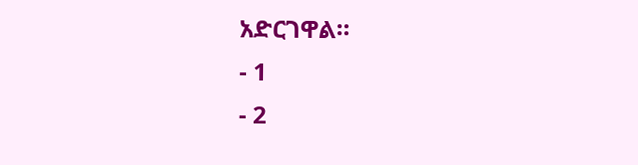አድርገዋል።
- 1
- 2